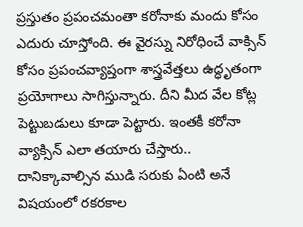ప్రస్తుతం ప్రపంచమంతా కరోనాకు మందు కోసం ఎదురు చూస్తోంది. ఈ వైరస్ను నిరోధించే వాక్సిన్ కోసం ప్రపంచవ్యాప్తంగా శాస్త్రవేత్తలు ఉద్ధృతంగా ప్రయోగాలు సాగిస్తున్నారు. దీని మీద వేల కోట్ల పెట్టుబడులు కూడా పెట్టారు. ఇంతకీ కరోనా వ్యాక్సిన్ ఎలా తయారు చేస్తారు.. దానిక్కావాల్సిన ముడి సరుకు ఏంటి అనే విషయంలో రకరకాల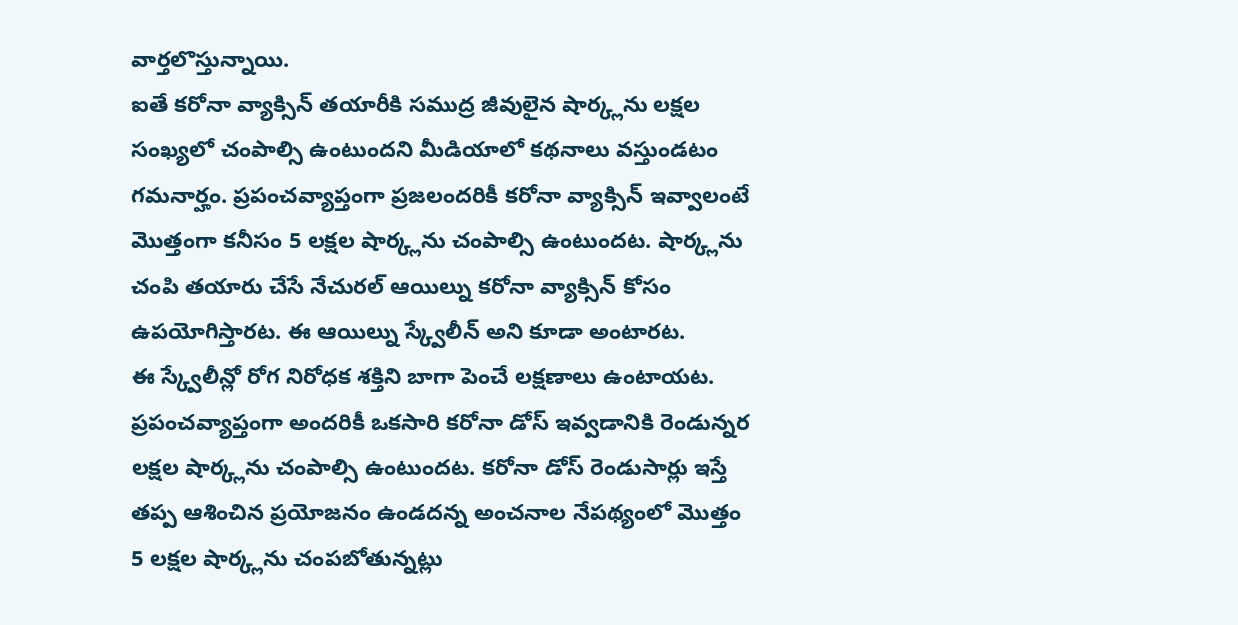వార్తలొస్తున్నాయి.
ఐతే కరోనా వ్యాక్సిన్ తయారీకి సముద్ర జీవులైన షార్క్లను లక్షల సంఖ్యలో చంపాల్సి ఉంటుందని మీడియాలో కథనాలు వస్తుండటం గమనార్హం. ప్రపంచవ్యాప్తంగా ప్రజలందరికీ కరోనా వ్యాక్సిన్ ఇవ్వాలంటే మొత్తంగా కనీసం 5 లక్షల షార్క్లను చంపాల్సి ఉంటుందట. షార్క్లను చంపి తయారు చేసే నేచురల్ ఆయిల్ను కరోనా వ్యాక్సిన్ కోసం ఉపయోగిస్తారట. ఈ ఆయిల్ను స్క్వేలీన్ అని కూడా అంటారట.
ఈ స్క్వేలీన్లో రోగ నిరోధక శక్తిని బాగా పెంచే లక్షణాలు ఉంటాయట. ప్రపంచవ్యాప్తంగా అందరికీ ఒకసారి కరోనా డోస్ ఇవ్వడానికి రెండున్నర లక్షల షార్క్లను చంపాల్సి ఉంటుందట. కరోనా డోస్ రెండుసార్లు ఇస్తే తప్ప ఆశించిన ప్రయోజనం ఉండదన్న అంచనాల నేపథ్యంలో మొత్తం 5 లక్షల షార్క్లను చంపబోతున్నట్లు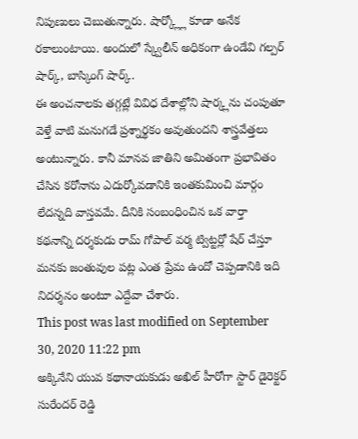నిపుణులు చెబుతున్నారు. షార్క్ల్లో కూడా అనేక రకాలుంటాయి. అందులో స్క్వేలీన్ అధికంగా ఉండేవి గల్పర్ షార్క్, బాస్కింగ్ షార్క్.
ఈ అంచనాలకు తగ్గట్లే వివిధ దేశాల్లోని షార్క్లను చంపుతూ వెళ్తే వాటి మనుగడే ప్రశ్నార్థకం అవుతుందని శాస్త్రవేత్తలు అంటున్నారు. కానీ మానవ జాతిని అమితంగా ప్రభావితం చేసిన కరోనాను ఎదుర్కోవడానికి ఇంతకుమించి మార్గం లేదన్నది వాస్తవమే. దీనికి సంబంధించిన ఒక వార్తా కథనాన్ని దర్శకుడు రామ్ గోపాల్ వర్మ ట్విట్టర్లో షేర్ చేస్తూ మనకు జంతువుల పట్ల ఎంత ప్రేమ ఉందో చెప్పడానికి ఇది నిదర్శనం అంటూ ఎద్దేవా చేశారు.
This post was last modified on September 30, 2020 11:22 pm
అక్కినేని యువ కథానాయకుడు అఖిల్ హీరోగా స్టార్ డైరెక్టర్ సురేందర్ రెడ్డి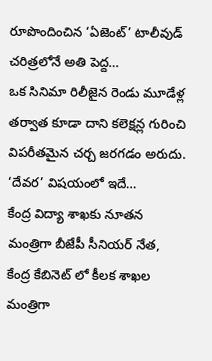రూపొందించిన ‘ఏజెంట్’ టాలీవుడ్ చరిత్రలోనే అతి పెద్ద…
ఒక సినిమా రిలీజైన రెండు మూడేళ్ల తర్వాత కూడా దాని కలెక్షన్ల గురించి విపరీతమైన చర్చ జరగడం అరుదు. ‘దేవర’ విషయంలో ఇదే…
కేంద్ర విద్యా శాఖకు నూతన మంత్రిగా బీజేపీ సీనియర్ నేత, కేంద్ర కేబినెట్ లో కీలక శాఖల మంత్రిగా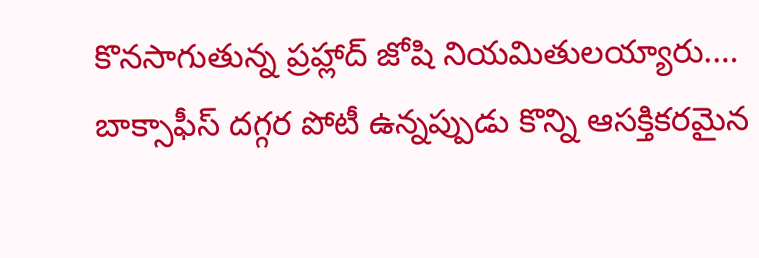కొనసాగుతున్న ప్రహ్లాద్ జోషి నియమితులయ్యారు.…
బాక్సాఫీస్ దగ్గర పోటీ ఉన్నప్పుడు కొన్ని ఆసక్తికరమైన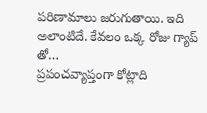పరిణామాలు జరుగుతాయి. ఇది అలాంటిదే. కేవలం ఒక్క రోజు గ్యాప్ తో…
ప్రపంచవ్యాప్తంగా కోట్లాది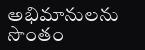అభిమానులను సొంతం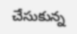చేసుకున్న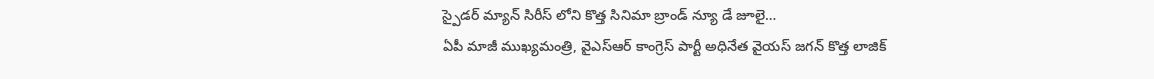స్పైడర్ మ్యాన్ సిరీస్ లోని కొత్త సినిమా బ్రాండ్ న్యూ డే జూలై…
ఏపీ మాజీ ముఖ్యమంత్రి, వైఎస్ఆర్ కాంగ్రెస్ పార్టీ అధినేత వైయస్ జగన్ కొత్త లాజిక్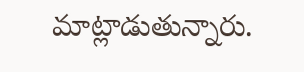మాట్లాడుతున్నారు.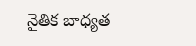నైతిక బాధ్యత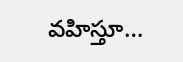వహిస్తూ…